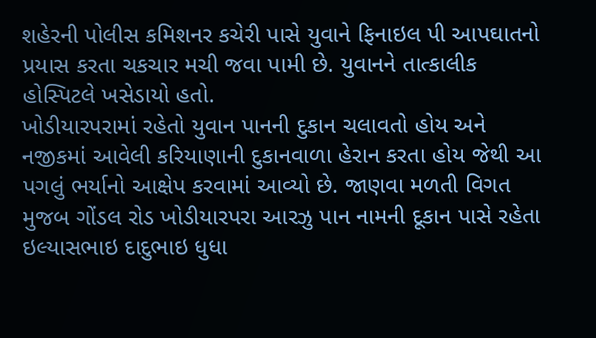શહેરની પોલીસ કમિશનર કચેરી પાસે યુવાને ફિનાઇલ પી આપઘાતનો પ્રયાસ કરતા ચકચાર મચી જવા પામી છે. યુવાનને તાત્કાલીક હોસ્પિટલે ખસેડાયો હતો.
ખોડીયારપરામાં રહેતો યુવાન પાનની દુકાન ચલાવતો હોય અને નજીકમાં આવેલી કરિયાણાની દુકાનવાળા હેરાન કરતા હોય જેથી આ પગલું ભર્યાનો આક્ષેપ કરવામાં આવ્યો છે. જાણવા મળતી વિગત મુજબ ગોંડલ રોડ ખોડીયારપરા આરઝુ પાન નામની દૂકાન પાસે રહેતા ઇલ્યાસભાઇ દાદુભાઇ ધુધા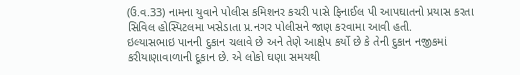(ઉ.વ.33) નામના યુવાને પોલીસ કમિશનર કચરી પાસે ફિનાઈલ પી આપઘાતનો પ્રયાસ કરતા સિવિલ હોસ્પિટલમા ખસેડાતા પ્ર.નગર પોલીસને જાણ કરવામા આવી હતી.
ઇલ્યાસભાઇ પાનની દુકાન ચલાવે છે અને તેણે આક્ષેપ કર્યો છે કે તેની દુકાન નજીકમાં કરીયાણાવાળાની દૂકાન છે. એ લોકો ઘણા સમયથી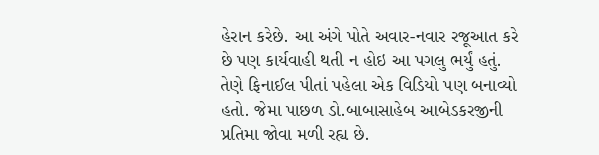હેરાન કરેછે. આ અંગે પોતે અવાર-નવાર રજૂઆત કરે છે પણ કાર્યવાહી થતી ન હોઇ આ પગલુ ભર્યું હતું. તેણે ફિનાઈલ પીતાં પહેલા એક વિડિયો પણ બનાવ્યો હતો. જેમા પાછળ ડો.બાબાસાહેબ આબેડકરજીની પ્રતિમા જોવા મળી રહ્ય છે.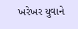ખરેખર યુવાને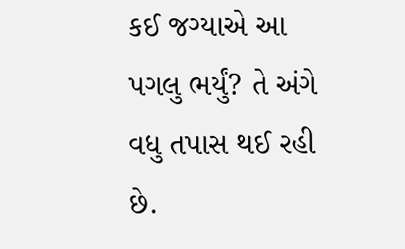કઈ જગ્યાએ આ પગલુ ભર્યું? તે અંગે વધુ તપાસ થઈ રહી છે.